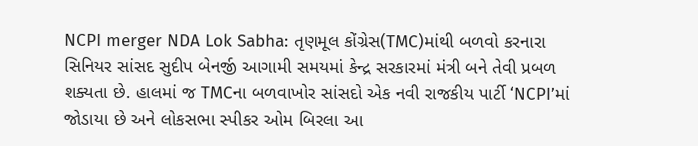NCPI merger NDA Lok Sabha: તૃણમૂલ કોંગ્રેસ(TMC)માંથી બળવો કરનારા સિનિયર સાંસદ સુદીપ બેનર્જી આગામી સમયમાં કેન્દ્ર સરકારમાં મંત્રી બને તેવી પ્રબળ શક્યતા છે. હાલમાં જ TMCના બળવાખોર સાંસદો એક નવી રાજકીય પાર્ટી ‘NCPI’માં જોડાયા છે અને લોકસભા સ્પીકર ઓમ બિરલા આ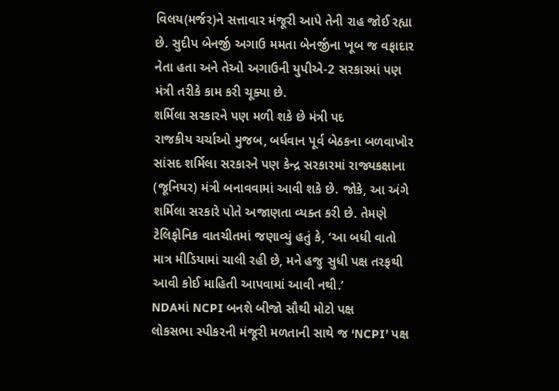વિલય(મર્જર)ને સત્તાવાર મંજૂરી આપે તેની રાહ જોઈ રહ્યા છે. સુદીપ બેનર્જી અગાઉ મમતા બેનર્જીના ખૂબ જ વફાદાર નેતા હતા અને તેઓ અગાઉની યુપીએ-2 સરકારમાં પણ મંત્રી તરીકે કામ કરી ચૂક્યા છે.
શર્મિલા સરકારને પણ મળી શકે છે મંત્રી પદ
રાજકીય ચર્ચાઓ મુજબ, બર્ધવાન પૂર્વ બેઠકના બળવાખોર સાંસદ શર્મિલા સરકારને પણ કેન્દ્ર સરકારમાં રાજ્યકક્ષાના (જૂનિયર) મંત્રી બનાવવામાં આવી શકે છે. જોકે, આ અંગે શર્મિલા સરકારે પોતે અજાણતા વ્યક્ત કરી છે. તેમણે ટેલિફોનિક વાતચીતમાં જણાવ્યું હતું કે, ‘આ બધી વાતો માત્ર મીડિયામાં ચાલી રહી છે, મને હજુ સુધી પક્ષ તરફથી આવી કોઈ માહિતી આપવામાં આવી નથી.’
NDAમાં NCPI બનશે બીજો સૌથી મોટો પક્ષ
લોકસભા સ્પીકરની મંજૂરી મળતાની સાથે જ ‘NCPI’ પક્ષ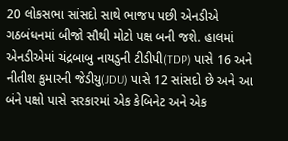20 લોકસભા સાંસદો સાથે ભાજપ પછી એનડીએ ગઠબંધનમાં બીજો સૌથી મોટો પક્ષ બની જશે. હાલમાં એનડીએમાં ચંદ્રબાબુ નાયડુની ટીડીપી(TDP) પાસે 16 અને નીતીશ કુમારની જેડીયુ(JDU) પાસે 12 સાંસદો છે અને આ બંને પક્ષો પાસે સરકારમાં એક કેબિનેટ અને એક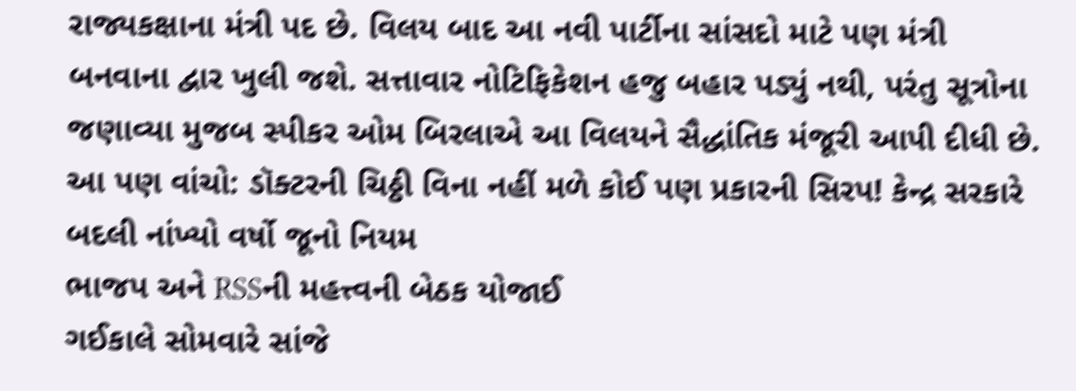રાજ્યકક્ષાના મંત્રી પદ છે. વિલય બાદ આ નવી પાર્ટીના સાંસદો માટે પણ મંત્રી બનવાના દ્વાર ખુલી જશે. સત્તાવાર નોટિફિકેશન હજુ બહાર પડ્યું નથી, પરંતુ સૂત્રોના જણાવ્યા મુજબ સ્પીકર ઓમ બિરલાએ આ વિલયને સૈદ્ધાંતિક મંજૂરી આપી દીધી છે.
આ પણ વાંચો: ડૉક્ટરની ચિઠ્ઠી વિના નહીં મળે કોઈ પણ પ્રકારની સિરપ! કેન્દ્ર સરકારે બદલી નાંખ્યો વર્ષો જૂનો નિયમ
ભાજપ અને RSSની મહત્ત્વની બેઠક યોજાઈ
ગઈકાલે સોમવારે સાંજે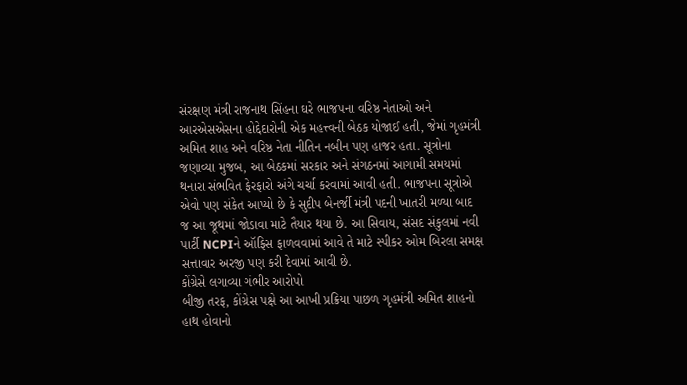સંરક્ષણ મંત્રી રાજનાથ સિંહના ઘરે ભાજપના વરિષ્ઠ નેતાઓ અને આરએસએસના હોદ્દેદારોની એક મહત્ત્વની બેઠક યોજાઈ હતી, જેમાં ગૃહમંત્રી અમિત શાહ અને વરિષ્ઠ નેતા નીતિન નબીન પણ હાજર હતા. સૂત્રોના જણાવ્યા મુજબ, આ બેઠકમાં સરકાર અને સંગઠનમાં આગામી સમયમાં થનારા સંભવિત ફેરફારો અંગે ચર્ચા કરવામાં આવી હતી. ભાજપના સૂત્રોએ એવો પણ સંકેત આપ્યો છે કે સુદીપ બેનર્જી મંત્રી પદની ખાતરી મળ્યા બાદ જ આ જૂથમાં જોડાવા માટે તૈયાર થયા છે. આ સિવાય, સંસદ સંકુલમાં નવી પાર્ટી NCPIને ઑફિસ ફાળવવામાં આવે તે માટે સ્પીકર ઓમ બિરલા સમક્ષ સત્તાવાર અરજી પણ કરી દેવામાં આવી છે.
કોંગ્રેસે લગાવ્યા ગંભીર આરોપો
બીજી તરફ, કોંગ્રેસ પક્ષે આ આખી પ્રક્રિયા પાછળ ગૃહમંત્રી અમિત શાહનો હાથ હોવાનો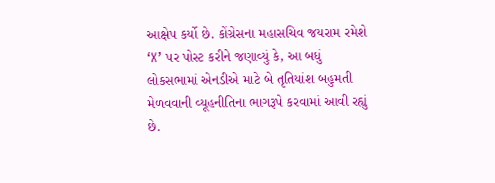આક્ષેપ કર્યો છે. કોંગ્રેસના મહાસચિવ જયરામ રમેશે ‘X’ પર પોસ્ટ કરીને જણાવ્યું કે, આ બધું લોકસભામાં એનડીએ માટે બે તૃતિયાંશ બહુમતી મેળવવાની વ્યૂહનીતિના ભાગરૂપે કરવામાં આવી રહ્યું છે.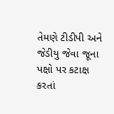તેમણે ટીડીપી અને જેડીયુ જેવા જૂના પક્ષો પર કટાક્ષ કરતાં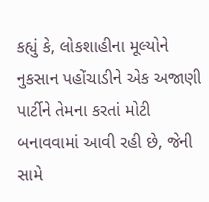કહ્યું કે, લોકશાહીના મૂલ્યોને નુકસાન પહોંચાડીને એક અજાણી પાર્ટીને તેમના કરતાં મોટી બનાવવામાં આવી રહી છે, જેની સામે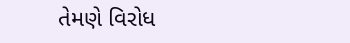તેમણે વિરોધ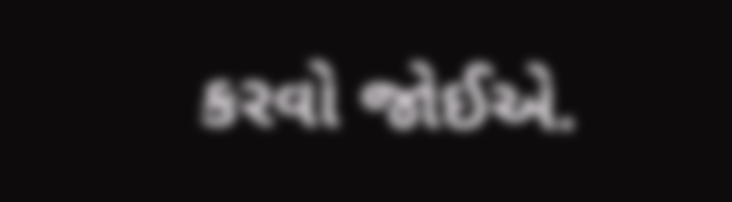કરવો જોઈએ.